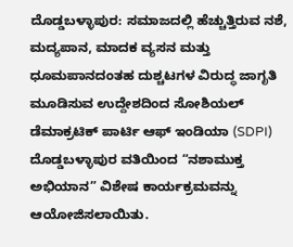ದೊಡ್ಡಬಳ್ಳಾಪುರ: ಸಮಾಜದಲ್ಲಿ ಹೆಚ್ಚುತ್ತಿರುವ ನಶೆ, ಮದ್ಯಪಾನ, ಮಾದಕ ವ್ಯಸನ ಮತ್ತು ಧೂಮಪಾನದಂತಹ ದುಶ್ಚಟಗಳ ವಿರುದ್ಧ ಜಾಗೃತಿ ಮೂಡಿಸುವ ಉದ್ದೇಶದಿಂದ ಸೋಶಿಯಲ್ ಡೆಮಾಕ್ರಟಿಕ್ ಪಾರ್ಟಿ ಆಫ್ ಇಂಡಿಯಾ (SDPI) ದೊಡ್ಡಬಳ್ಳಾಪುರ ವತಿಯಿಂದ “ನಶಾಮುಕ್ತ ಅಭಿಯಾನ” ವಿಶೇಷ ಕಾರ್ಯಕ್ರಮವನ್ನು ಆಯೋಜಿಸಲಾಯಿತು.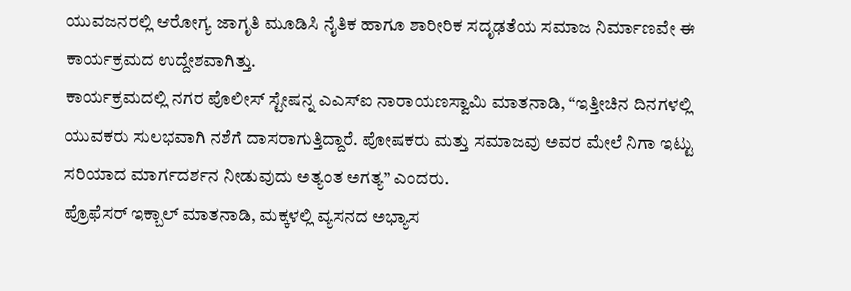ಯುವಜನರಲ್ಲಿ ಆರೋಗ್ಯ ಜಾಗೃತಿ ಮೂಡಿಸಿ ನೈತಿಕ ಹಾಗೂ ಶಾರೀರಿಕ ಸದೃಢತೆಯ ಸಮಾಜ ನಿರ್ಮಾಣವೇ ಈ ಕಾರ್ಯಕ್ರಮದ ಉದ್ದೇಶವಾಗಿತ್ತು.
ಕಾರ್ಯಕ್ರಮದಲ್ಲಿ ನಗರ ಪೊಲೀಸ್ ಸ್ಟೇಷನ್ನ ಎಎಸ್ಐ ನಾರಾಯಣಸ್ವಾಮಿ ಮಾತನಾಡಿ, “ಇತ್ತೀಚಿನ ದಿನಗಳಲ್ಲಿ ಯುವಕರು ಸುಲಭವಾಗಿ ನಶೆಗೆ ದಾಸರಾಗುತ್ತಿದ್ದಾರೆ. ಪೋಷಕರು ಮತ್ತು ಸಮಾಜವು ಅವರ ಮೇಲೆ ನಿಗಾ ಇಟ್ಟು ಸರಿಯಾದ ಮಾರ್ಗದರ್ಶನ ನೀಡುವುದು ಅತ್ಯಂತ ಅಗತ್ಯ” ಎಂದರು.
ಪ್ರೊಫೆಸರ್ ಇಕ್ಬಾಲ್ ಮಾತನಾಡಿ, ಮಕ್ಕಳಲ್ಲಿ ವ್ಯಸನದ ಅಭ್ಯಾಸ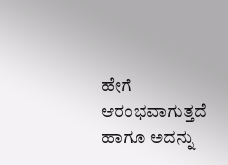ಹೇಗೆ ಆರಂಭವಾಗುತ್ತದೆ ಹಾಗೂ ಅದನ್ನು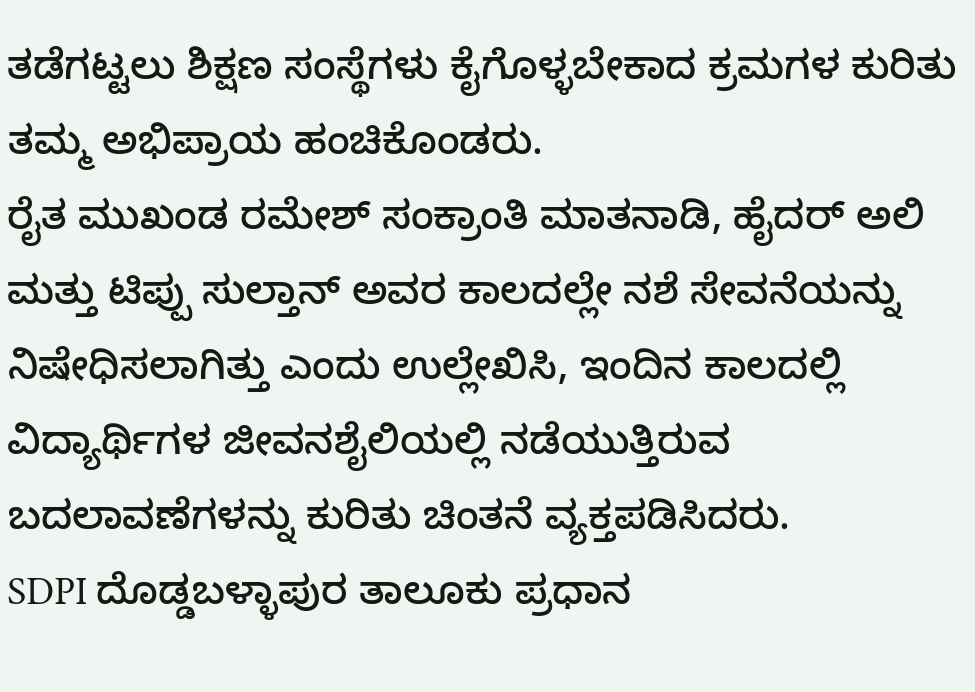ತಡೆಗಟ್ಟಲು ಶಿಕ್ಷಣ ಸಂಸ್ಥೆಗಳು ಕೈಗೊಳ್ಳಬೇಕಾದ ಕ್ರಮಗಳ ಕುರಿತು ತಮ್ಮ ಅಭಿಪ್ರಾಯ ಹಂಚಿಕೊಂಡರು.
ರೈತ ಮುಖಂಡ ರಮೇಶ್ ಸಂಕ್ರಾಂತಿ ಮಾತನಾಡಿ, ಹೈದರ್ ಅಲಿ ಮತ್ತು ಟಿಪ್ಪು ಸುಲ್ತಾನ್ ಅವರ ಕಾಲದಲ್ಲೇ ನಶೆ ಸೇವನೆಯನ್ನು ನಿಷೇಧಿಸಲಾಗಿತ್ತು ಎಂದು ಉಲ್ಲೇಖಿಸಿ, ಇಂದಿನ ಕಾಲದಲ್ಲಿ ವಿದ್ಯಾರ್ಥಿಗಳ ಜೀವನಶೈಲಿಯಲ್ಲಿ ನಡೆಯುತ್ತಿರುವ ಬದಲಾವಣೆಗಳನ್ನು ಕುರಿತು ಚಿಂತನೆ ವ್ಯಕ್ತಪಡಿಸಿದರು.
SDPI ದೊಡ್ಡಬಳ್ಳಾಪುರ ತಾಲೂಕು ಪ್ರಧಾನ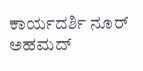ಕಾರ್ಯದರ್ಶಿ ನೂರ್ ಅಹಮದ್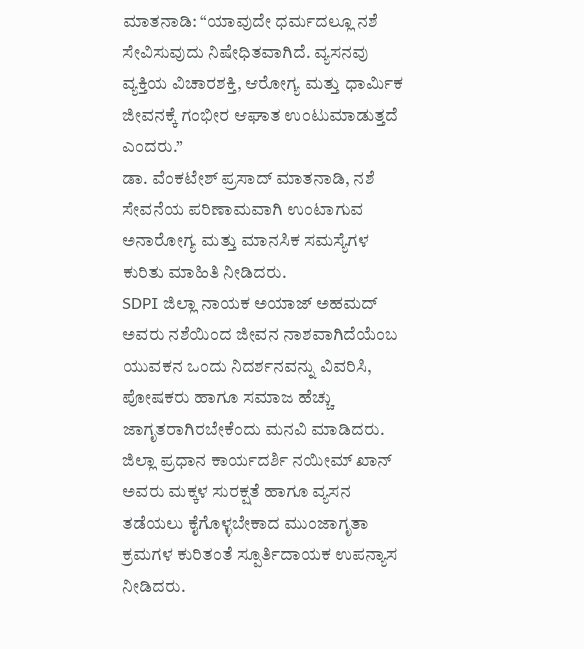ಮಾತನಾಡಿ: “ಯಾವುದೇ ಧರ್ಮದಲ್ಲೂ ನಶೆ ಸೇವಿಸುವುದು ನಿಷೇಧಿತವಾಗಿದೆ. ವ್ಯಸನವು ವ್ಯಕ್ತಿಯ ವಿಚಾರಶಕ್ತಿ, ಆರೋಗ್ಯ ಮತ್ತು ಧಾರ್ಮಿಕ ಜೀವನಕ್ಕೆ ಗಂಭೀರ ಆಘಾತ ಉಂಟುಮಾಡುತ್ತದೆ ಎಂದರು.”
ಡಾ. ವೆಂಕಟೇಶ್ ಪ್ರಸಾದ್ ಮಾತನಾಡಿ, ನಶೆ ಸೇವನೆಯ ಪರಿಣಾಮವಾಗಿ ಉಂಟಾಗುವ ಅನಾರೋಗ್ಯ ಮತ್ತು ಮಾನಸಿಕ ಸಮಸ್ಯೆಗಳ ಕುರಿತು ಮಾಹಿತಿ ನೀಡಿದರು.
SDPI ಜಿಲ್ಲಾ ನಾಯಕ ಅಯಾಜ್ ಅಹಮದ್ ಅವರು ನಶೆಯಿಂದ ಜೀವನ ನಾಶವಾಗಿದೆಯೆಂಬ ಯುವಕನ ಒಂದು ನಿದರ್ಶನವನ್ನು ವಿವರಿಸಿ, ಪೋಷಕರು ಹಾಗೂ ಸಮಾಜ ಹೆಚ್ಚು ಜಾಗೃತರಾಗಿರಬೇಕೆಂದು ಮನವಿ ಮಾಡಿದರು.
ಜಿಲ್ಲಾ ಪ್ರಧಾನ ಕಾರ್ಯದರ್ಶಿ ನಯೀಮ್ ಖಾನ್ ಅವರು ಮಕ್ಕಳ ಸುರಕ್ಷತೆ ಹಾಗೂ ವ್ಯಸನ ತಡೆಯಲು ಕೈಗೊಳ್ಳಬೇಕಾದ ಮುಂಜಾಗೃತಾ ಕ್ರಮಗಳ ಕುರಿತಂತೆ ಸ್ಪೂರ್ತಿದಾಯಕ ಉಪನ್ಯಾಸ ನೀಡಿದರು.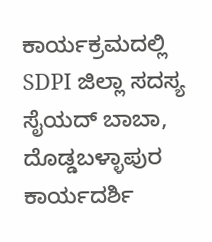ಕಾರ್ಯಕ್ರಮದಲ್ಲಿ SDPI ಜಿಲ್ಲಾ ಸದಸ್ಯ ಸೈಯದ್ ಬಾಬಾ, ದೊಡ್ಡಬಳ್ಳಾಪುರ ಕಾರ್ಯದರ್ಶಿ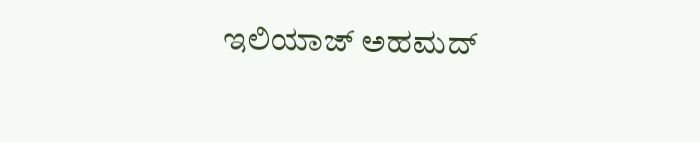ಇಲಿಯಾಜ್ ಅಹಮದ್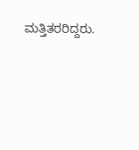ಮತ್ತಿತರರಿದ್ದರು.